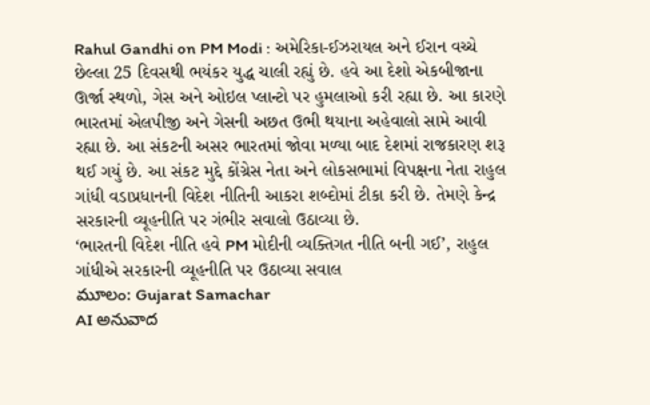Rahul Gandhi on PM Modi : અમેરિકા-ઈઝરાયલ અને ઈરાન વચ્ચે છેલ્લા 25 દિવસથી ભયંકર યુદ્ધ ચાલી રહ્યું છે. હવે આ દેશો એકબીજાના ઊર્જા સ્થળો, ગેસ અને ઓઇલ પ્લાન્ટો પર હુમલાઓ કરી રહ્યા છે. આ કારણે ભારતમાં એલપીજી અને ગેસની અછત ઉભી થયાના અહેવાલો સામે આવી રહ્યા છે. આ સંકટની અસર ભારતમાં જોવા મળ્યા બાદ દેશમાં રાજકારણ શરૂ થઈ ગયું છે. આ સંકટ મુદ્દે કોંગ્રેસ નેતા અને લોકસભામાં વિપક્ષના નેતા રાહુલ ગાંધી વડાપ્રધાનની વિદેશ નીતિની આકરા શબ્દોમાં ટીકા કરી છે. તેમણે કેન્દ્ર સરકારની વ્યૂહનીતિ પર ગંભીર સવાલો ઉઠાવ્યા છે.
‘ભારતની વિદેશ નીતિ હવે PM મોદીની વ્યક્તિગત નીતિ બની ગઈ’, રાહુલ ગાંધીએ સરકારની વ્યૂહનીતિ પર ઉઠાવ્યા સવાલ
మూలం: Gujarat Samachar
AI అనువాద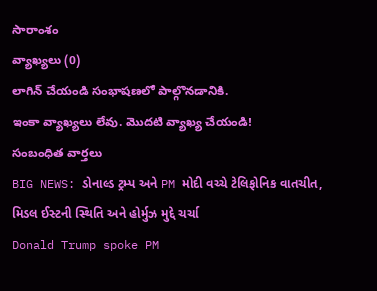సారాంశం
వ్యాఖ్యలు (0)
లాగిన్ చేయండి సంభాషణలో పాల్గొనడానికి.
ఇంకా వ్యాఖ్యలు లేవు. మొదటి వ్యాఖ్య చేయండి!
సంబంధిత వార్తలు
BIG NEWS: ડોનાલ્ડ ટ્રમ્પ અને PM મોદી વચ્ચે ટેલિફોનિક વાતચીત, મિડલ ઈસ્ટની સ્થિતિ અને હોર્મુઝ મુદ્દે ચર્ચા
Donald Trump spoke PM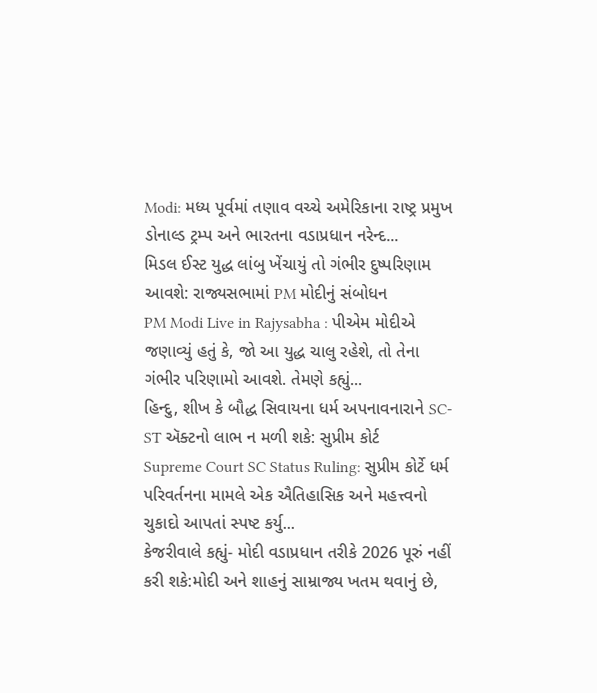Modi: મધ્ય પૂર્વમાં તણાવ વચ્ચે અમેરિકાના રાષ્ટ્ર પ્રમુખ ડોનાલ્ડ ટ્રમ્પ અને ભારતના વડાપ્રધાન નરેન્દ...
મિડલ ઈસ્ટ યુદ્ધ લાંબુ ખેંચાયું તો ગંભીર દુષ્પરિણામ આવશે: રાજ્યસભામાં PM મોદીનું સંબોધન
PM Modi Live in Rajysabha : પીએમ મોદીએ જણાવ્યું હતું કે, જો આ યુદ્ધ ચાલુ રહેશે, તો તેના ગંભીર પરિણામો આવશે. તેમણે કહ્યું...
હિન્દુ, શીખ કે બૌદ્ધ સિવાયના ધર્મ અપનાવનારાને SC-ST ઍક્ટનો લાભ ન મળી શકે: સુપ્રીમ કોર્ટ
Supreme Court SC Status Ruling: સુપ્રીમ કોર્ટે ધર્મ પરિવર્તનના મામલે એક ઐતિહાસિક અને મહત્ત્વનો ચુકાદો આપતાં સ્પષ્ટ કર્યુ...
કેજરીવાલે કહ્યું- મોદી વડાપ્રધાન તરીકે 2026 પૂરું નહીં કરી શકે:મોદી અને શાહનું સામ્રાજ્ય ખતમ થવાનું છે,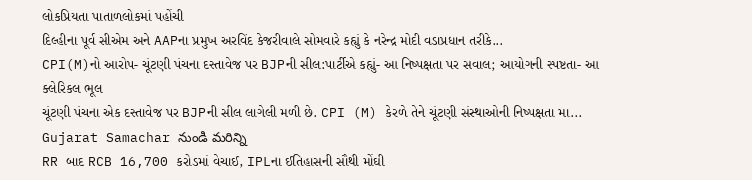લોકપ્રિયતા પાતાળલોકમાં પહોંચી
દિલ્હીના પૂર્વ સીએમ અને AAPના પ્રમુખ અરવિંદ કેજરીવાલે સોમવારે કહ્યું કે નરેન્દ્ર મોદી વડાપ્રધાન તરીકે...
CPI(M)નો આરોપ- ચૂંટણી પંચના દસ્તાવેજ પર BJPની સીલ:પાર્ટીએ કહ્યું- આ નિષ્પક્ષતા પર સવાલ; આયોગની સ્પષ્ટતા- આ ક્લેરિકલ ભૂલ
ચૂંટણી પંચના એક દસ્તાવેજ પર BJPની સીલ લાગેલી મળી છે. CPI (M) કેરળે તેને ચૂંટણી સંસ્થાઓની નિષ્પક્ષતા મા...
Gujarat Samachar నుండి మరిన్ని
RR બાદ RCB 16,700 કરોડમાં વેચાઈ, IPLના ઈતિહાસની સૌથી મોંઘી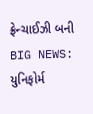ફ્રેન્ચાઈઝી બની
BIG NEWS: યુનિફોર્મ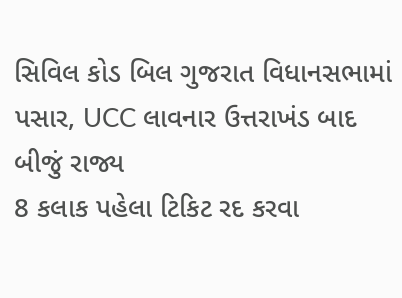સિવિલ કોડ બિલ ગુજરાત વિધાનસભામાં પસાર, UCC લાવનાર ઉત્તરાખંડ બાદ બીજું રાજ્ય
8 કલાક પહેલા ટિકિટ રદ કરવા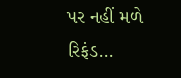પર નહીં મળે રિફંડ...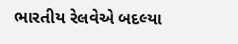ભારતીય રેલવેએ બદલ્યા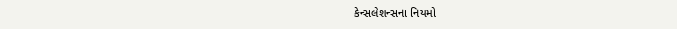કેન્સલેશન્સના નિયમો